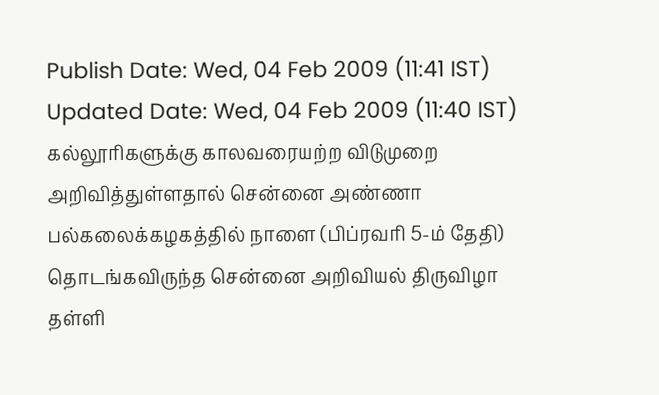Publish Date: Wed, 04 Feb 2009 (11:41 IST)
Updated Date: Wed, 04 Feb 2009 (11:40 IST)
கல்லூரிகளுக்கு காலவரையற்ற விடுமுறை அறிவித்துள்ளதால் சென்னை அண்ணா பல்கலைக்கழகத்தில் நாளை (பிப்ரவரி 5-ம் தேதி) தொடங்கவிருந்த சென்னை அறிவியல் திருவிழா தள்ளி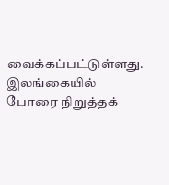வைக்கப்பட்டுள்ளது.
இலங்கையில் போரை நிறுத்தக்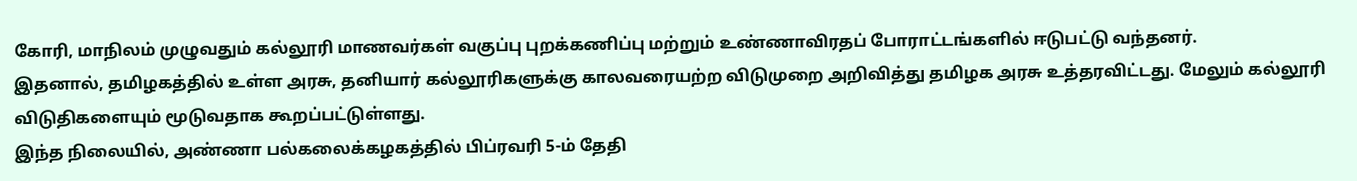கோரி, மாநிலம் முழுவதும் கல்லூரி மாணவர்கள் வகுப்பு புறக்கணிப்பு மற்றும் உண்ணாவிரதப் போராட்டங்களில் ஈடுபட்டு வந்தனர்.
இதனால், தமிழகத்தில் உள்ள அரசு, தனியார் கல்லூரிகளுக்கு காலவரையற்ற விடுமுறை அறிவித்து தமிழக அரசு உத்தரவிட்டது. மேலும் கல்லூரி விடுதிகளையும் மூடுவதாக கூறப்பட்டுள்ளது.
இந்த நிலையில், அண்ணா பல்கலைக்கழகத்தில் பிப்ரவரி 5-ம் தேதி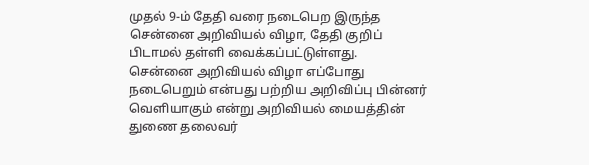முதல் 9-ம் தேதி வரை நடைபெற இருந்த சென்னை அறிவியல் விழா, தேதி குறிப் பிடாமல் தள்ளி வைக்கப்பட்டுள்ளது.
சென்னை அறிவியல் விழா எப்போது நடைபெறும் என்பது பற்றிய அறிவிப்பு பின்னர் வெளியாகும் என்று அறிவியல் மையத்தின் துணை தலைவர்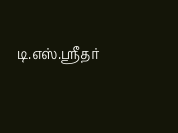டி.எஸ்.ஸ்ரீதர்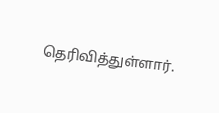தெரிவித்துள்ளார்.